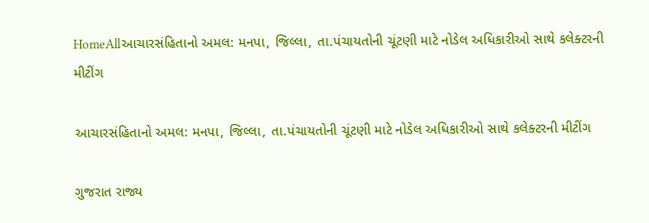HomeAllઆચારસંહિતાનો અમલ: મનપા, જિલ્લા, તા.પંચાયતોની ચૂંટણી માટે નોડેલ અધિકારીઓ સાથે કલેક્ટરની મીટીંગ

આચારસંહિતાનો અમલ: મનપા, જિલ્લા, તા.પંચાયતોની ચૂંટણી માટે નોડેલ અધિકારીઓ સાથે કલેક્ટરની મીટીંગ

ગુજરાત રાજ્ય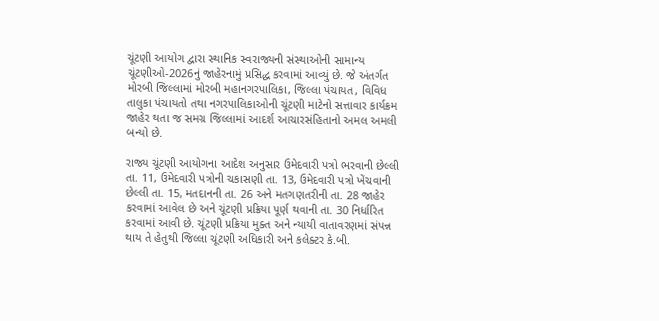ચૂંટણી આયોગ દ્વારા સ્થાનિક સ્વરાજ્યની સંસ્થાઓની સામાન્ય ચૂંટણીઓ-2026નું જાહેરનામું પ્રસિદ્ધ કરવામાં આવ્યું છે. જે અંતર્ગત મોરબી જિલ્લામાં મોરબી મહાનગરપાલિકા, જિલ્લા પંચાયત, વિવિધ તાલુકા પંચાયતો તથા નગરપાલિકાઓની ચૂંટણી માટેનો સત્તાવાર કાર્યક્રમ જાહેર થતા જ સમગ્ર જિલ્લામાં આદર્શ આચારસંહિતાનો અમલ અમલી બન્યો છે.

રાજ્ય ચૂંટણી આયોગના આદેશ અનુસાર ઉમેદવારી પત્રો ભરવાની છેલ્લી તા. 11, ઉમેદવારી પત્રોની ચકાસણી તા. 13, ઉમેદવારી પત્રો ખેંચવાની છેલ્લી તા. 15, મતદાનની તા. 26 અને મતગણતરીની તા. 28 જાહેર કરવામાં આવેલ છે અને ચૂંટણી પ્રક્રિયા પૂર્ણ થવાની તા. 30 નિર્ધારિત કરવામાં આવી છે. ચૂંટણી પ્રક્રિયા મુક્ત અને ન્યાયી વાતાવરણમાં સંપન્ન થાય તે હેતુથી જિલ્લા ચૂંટણી અધિકારી અને કલેક્ટર કે.બી.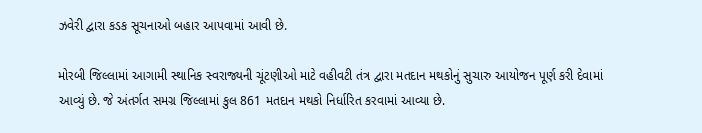ઝવેરી દ્વારા કડક સૂચનાઓ બહાર આપવામાં આવી છે.

મોરબી જિલ્લામાં આગામી સ્થાનિક સ્વરાજ્યની ચૂંટણીઓ માટે વહીવટી તંત્ર દ્વારા મતદાન મથકોનું સુચારુ આયોજન પૂર્ણ કરી દેવામાં આવ્યું છે. જે અંતર્ગત સમગ્ર જિલ્લામાં કુલ 861 મતદાન મથકો નિર્ધારિત કરવામાં આવ્યા છે.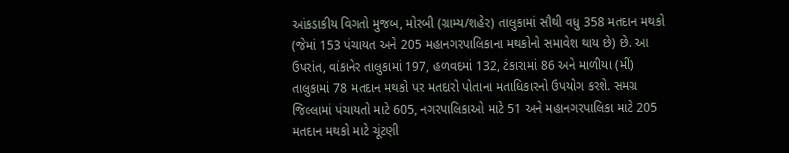આંકડાકીય વિગતો મુજબ, મોરબી (ગ્રામ્ય/શહેર) તાલુકામાં સૌથી વધુ 358 મતદાન મથકો (જેમાં 153 પંચાયત અને 205 મહાનગરપાલિકાના મથકોનો સમાવેશ થાય છે) છે. આ ઉપરાંત, વાંકાનેર તાલુકામાં 197, હળવદમાં 132, ટંકારામાં 86 અને માળીયા (મીં) તાલુકામાં 78 મતદાન મથકો પર મતદારો પોતાના મતાધિકારનો ઉપયોગ કરશે. સમગ્ર જિલ્લામાં પંચાયતો માટે 605, નગરપાલિકાઓ માટે 51 અને મહાનગરપાલિકા માટે 205 મતદાન મથકો માટે ચૂંટણી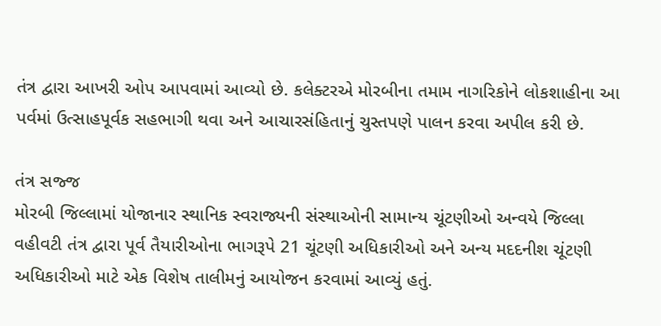તંત્ર દ્વારા આખરી ઓપ આપવામાં આવ્યો છે. કલેક્ટરએ મોરબીના તમામ નાગરિકોને લોકશાહીના આ પર્વમાં ઉત્સાહપૂર્વક સહભાગી થવા અને આચારસંહિતાનું ચુસ્તપણે પાલન કરવા અપીલ કરી છે.

તંત્ર સજ્જ
મોરબી જિલ્લામાં યોજાનાર સ્થાનિક સ્વરાજ્યની સંસ્થાઓની સામાન્ય ચૂંટણીઓ અન્વયે જિલ્લા વહીવટી તંત્ર દ્વારા પૂર્વ તૈયારીઓના ભાગરૂપે 21 ચૂંટણી અધિકારીઓ અને અન્ય મદદનીશ ચૂંટણી અધિકારીઓ માટે એક વિશેષ તાલીમનું આયોજન કરવામાં આવ્યું હતું.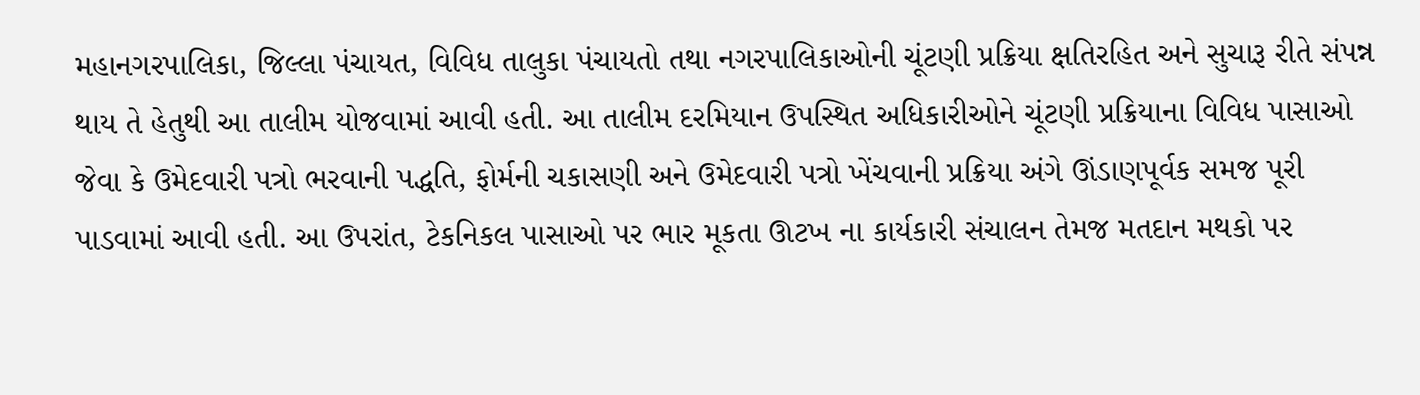મહાનગરપાલિકા, જિલ્લા પંચાયત, વિવિધ તાલુકા પંચાયતો તથા નગરપાલિકાઓની ચૂંટણી પ્રક્રિયા ક્ષતિરહિત અને સુચારૂ રીતે સંપન્ન થાય તે હેતુથી આ તાલીમ યોજવામાં આવી હતી. આ તાલીમ દરમિયાન ઉપસ્થિત અધિકારીઓને ચૂંટણી પ્રક્રિયાના વિવિધ પાસાઓ જેવા કે ઉમેદવારી પત્રો ભરવાની પદ્ધતિ, ફોર્મની ચકાસણી અને ઉમેદવારી પત્રો ખેંચવાની પ્રક્રિયા અંગે ઊંડાણપૂર્વક સમજ પૂરી પાડવામાં આવી હતી. આ ઉપરાંત, ટેકનિકલ પાસાઓ પર ભાર મૂકતા ઊટખ ના કાર્યકારી સંચાલન તેમજ મતદાન મથકો પર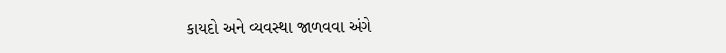કાયદો અને વ્યવસ્થા જાળવવા અંગે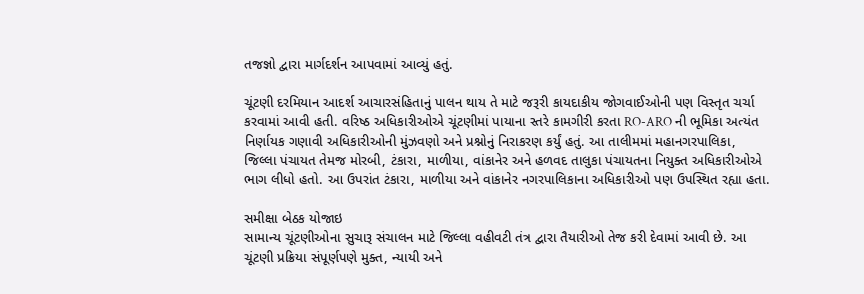તજજ્ઞો દ્વારા માર્ગદર્શન આપવામાં આવ્યું હતું.

ચૂંટણી દરમિયાન આદર્શ આચારસંહિતાનું પાલન થાય તે માટે જરૂરી કાયદાકીય જોગવાઈઓની પણ વિસ્તૃત ચર્ચા કરવામાં આવી હતી. વરિષ્ઠ અધિકારીઓએ ચૂંટણીમાં પાયાના સ્તરે કામગીરી કરતા RO-ARO ની ભૂમિકા અત્યંત નિર્ણાયક ગણાવી અધિકારીઓની મુંઝવણો અને પ્રશ્નોનું નિરાકરણ કર્યું હતું. આ તાલીમમાં મહાનગરપાલિકા, જિલ્લા પંચાયત તેમજ મોરબી, ટંકારા, માળીયા, વાંકાનેર અને હળવદ તાલુકા પંચાયતના નિયુક્ત અધિકારીઓએ ભાગ લીધો હતો. આ ઉપરાંત ટંકારા, માળીયા અને વાંકાનેર નગરપાલિકાના અધિકારીઓ પણ ઉપસ્થિત રહ્યા હતા.

સમીક્ષા બેઠક યોજાઇ
સામાન્ય ચૂંટણીઓના સુચારૂ સંચાલન માટે જિલ્લા વહીવટી તંત્ર દ્વારા તૈયારીઓ તેજ કરી દેવામાં આવી છે. આ ચૂંટણી પ્રક્રિયા સંપૂર્ણપણે મુક્ત, ન્યાયી અને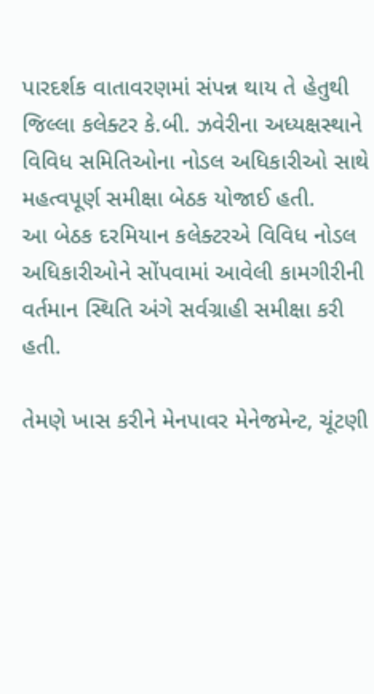પારદર્શક વાતાવરણમાં સંપન્ન થાય તે હેતુથી જિલ્લા કલેક્ટર કે.બી. ઝવેરીના અધ્યક્ષસ્થાને વિવિધ સમિતિઓના નોડલ અધિકારીઓ સાથે મહત્વપૂર્ણ સમીક્ષા બેઠક યોજાઈ હતી.
આ બેઠક દરમિયાન કલેક્ટરએ વિવિધ નોડલ અધિકારીઓને સોંપવામાં આવેલી કામગીરીની વર્તમાન સ્થિતિ અંગે સર્વગ્રાહી સમીક્ષા કરી હતી.

તેમણે ખાસ કરીને મેનપાવર મેનેજમેન્ટ, ચૂંટણી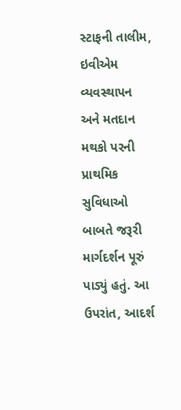સ્ટાફની તાલીમ, ઇવીએમ વ્યવસ્થાપન અને મતદાન મથકો પરની પ્રાથમિક સુવિધાઓ બાબતે જરૂરી માર્ગદર્શન પૂરું પાડ્યું હતું. આ ઉપરાંત, આદર્શ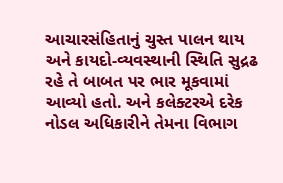આચારસંહિતાનું ચુસ્ત પાલન થાય અને કાયદો-વ્યવસ્થાની સ્થિતિ સુદ્રઢ રહે તે બાબત પર ભાર મૂકવામાં આવ્યો હતો. અને કલેક્ટરએ દરેક નોડલ અધિકારીને તેમના વિભાગ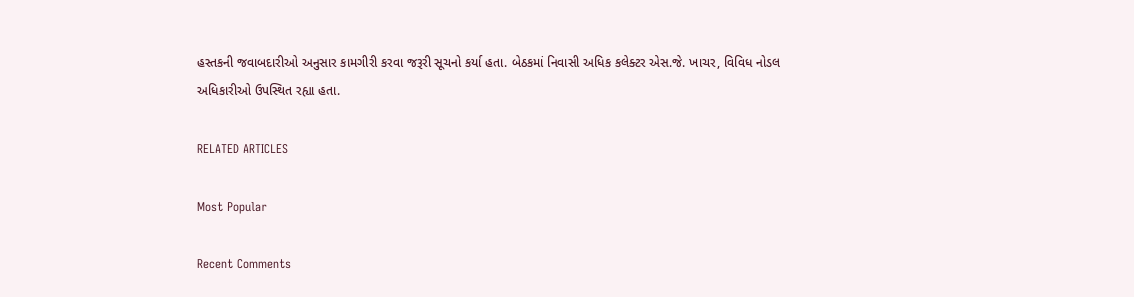હસ્તકની જવાબદારીઓ અનુસાર કામગીરી કરવા જરૂરી સૂચનો કર્યા હતા. બેઠકમાં નિવાસી અધિક કલેક્ટર એસ.જે. ખાચર, વિવિધ નોડલ અધિકારીઓ ઉપસ્થિત રહ્યા હતા.

RELATED ARTICLES

Most Popular

Recent Comments